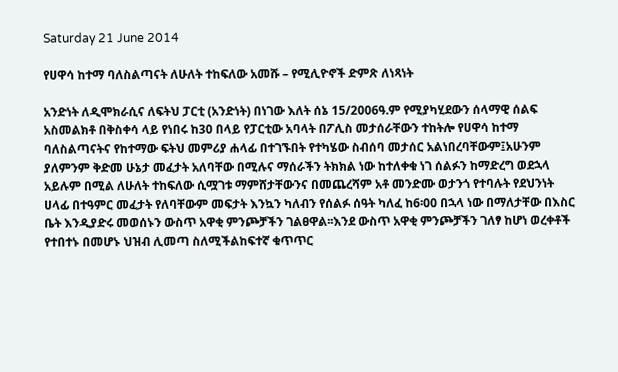Saturday 21 June 2014

የሀዋሳ ከተማ ባለስልጣናት ለሁለት ተከፍለው አመሹ – የሚሊዮኖች ድምጽ ለነጻነት

አንድነት ለዲሞክራሲና ለፍትህ ፓርቲ (አንድነት) በነገው እለት ሰኔ 15/2006ዓ.ም የሚያካሂደውን ሰላማዊ ሰልፍ አስመልክቶ በቅስቀሳ ላይ የነበሩ ከ30 በላይ የፓርቲው አባላት በፖሊስ መታሰራቸውን ተከትሎ የሀዋሳ ከተማ ባለስልጣናትና የከተማው ፍትህ መምሪያ ሐላፊ በተገኙበት የተካሄው ስብሰባ መታሰር አልነበረባቸውም፤አሁንም ያለምንም ቅድመ ሁኔታ መፈታት አለባቸው በሚሉና ማሰራችን ትክክል ነው ከተለቀቁ ነገ ሰልፉን ከማድረግ ወደኋላ አይሉም በሚል ለሁለት ተከፍለው ሲሟገቱ ማምሸታቸውንና በመጨረሻም አቶ መንድሙ ወታንጎ የተባሉት የደህንነት ሀላፊ በተዓምር መፈታት የለባቸውም መፍታት እንኳን ካለብን የሰልፉ ሰዓት ካለፈ ከ6፡00 በኋላ ነው በማለታቸው በእስር ቤት እንዲያድሩ መወሰኑን ውስጥ አዋቂ ምንጮቻችን ገልፀዋል፡፡እንደ ውስጥ አዋቂ ምንጮቻችን ገለፃ ከሆነ ወረቀቶች የተበተኑ በመሆኑ ህዝብ ሊመጣ ስለሚችልከፍተኛ ቁጥጥር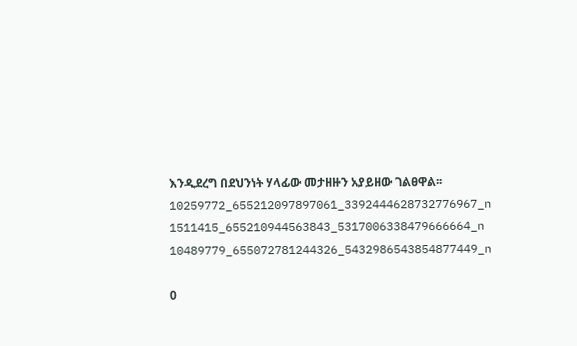እንዲደረግ በደህንነት ሃላፊው መታዘዙን አያይዘው ገልፀዋል፡፡10259772_655212097897061_3392444628732776967_n
1511415_655210944563843_5317006338479666664_n
10489779_655072781244326_5432986543854877449_n

0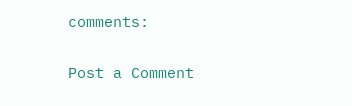comments:

Post a Comment